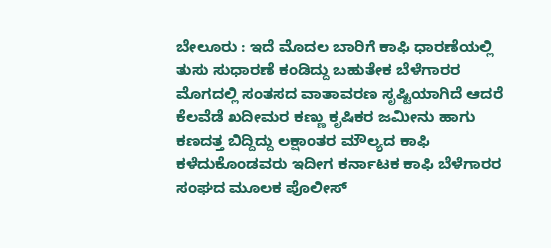ಬೇಲೂರು : ಇದೆ ಮೊದಲ ಬಾರಿಗೆ ಕಾಫಿ ಧಾರಣೆಯಲ್ಲಿ ತುಸು ಸುಧಾರಣೆ ಕಂಡಿದ್ದು ಬಹುತೇಕ ಬೆಳೆಗಾರರ ಮೊಗದಲ್ಲಿ ಸಂತಸದ ವಾತಾವರಣ ಸೃಷ್ಟಿಯಾಗಿದೆ ಆದರೆ ಕೆಲವೆಡೆ ಖದೀಮರ ಕಣ್ಣು ಕೃಷಿಕರ ಜಮೀನು ಹಾಗು ಕಣದತ್ತ ಬಿದ್ದಿದ್ದು ಲಕ್ಷಾಂತರ ಮೌಲ್ಯದ ಕಾಫಿ ಕಳೆದುಕೊಂಡವರು ಇದೀಗ ಕರ್ನಾಟಕ ಕಾಫಿ ಬೆಳೆಗಾರರ ಸಂಘದ ಮೂಲಕ ಪೊಲೀಸ್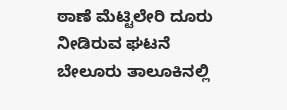ಠಾಣೆ ಮೆಟ್ಟಿಲೇರಿ ದೂರು ನೀಡಿರುವ ಘಟನೆ ಬೇಲೂರು ತಾಲೂಕಿನಲ್ಲಿ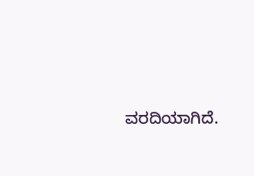ವರದಿಯಾಗಿದೆ.